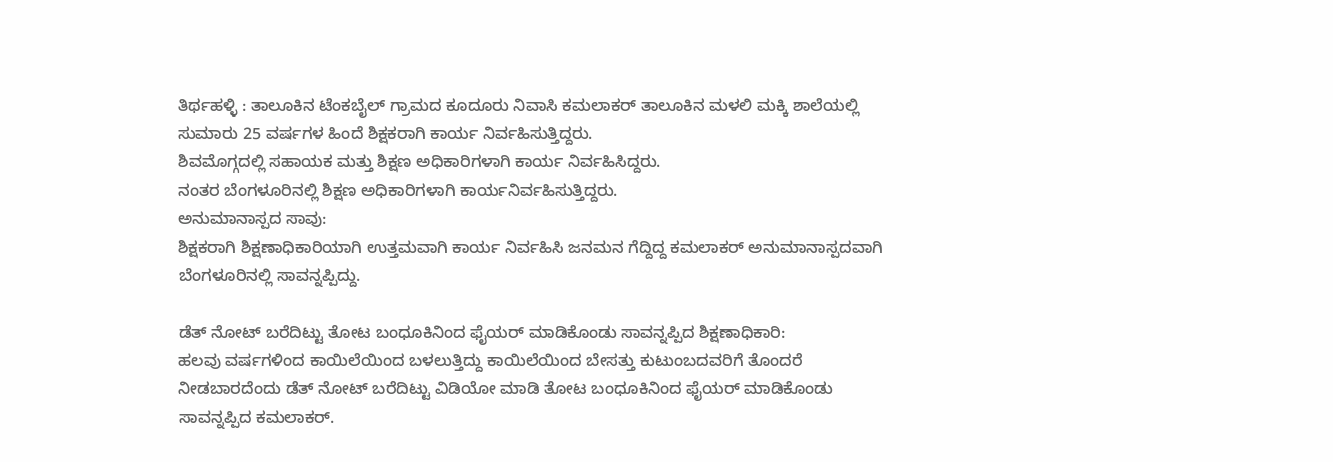ತಿರ್ಥಹಳ್ಳಿ : ತಾಲೂಕಿನ ಟೆಂಕಬೈಲ್ ಗ್ರಾಮದ ಕೂದೂರು ನಿವಾಸಿ ಕಮಲಾಕರ್ ತಾಲೂಕಿನ ಮಳಲಿ ಮಕ್ಕಿ ಶಾಲೆಯಲ್ಲಿ ಸುಮಾರು 25 ವರ್ಷಗಳ ಹಿಂದೆ ಶಿಕ್ಷಕರಾಗಿ ಕಾರ್ಯ ನಿರ್ವಹಿಸುತ್ತಿದ್ದರು.
ಶಿವಮೊಗ್ಗದಲ್ಲಿ ಸಹಾಯಕ ಮತ್ತು ಶಿಕ್ಷಣ ಅಧಿಕಾರಿಗಳಾಗಿ ಕಾರ್ಯ ನಿರ್ವಹಿಸಿದ್ದರು.
ನಂತರ ಬೆಂಗಳೂರಿನಲ್ಲಿ ಶಿಕ್ಷಣ ಅಧಿಕಾರಿಗಳಾಗಿ ಕಾರ್ಯನಿರ್ವಹಿಸುತ್ತಿದ್ದರು.
ಅನುಮಾನಾಸ್ಪದ ಸಾವು:
ಶಿಕ್ಷಕರಾಗಿ ಶಿಕ್ಷಣಾಧಿಕಾರಿಯಾಗಿ ಉತ್ತಮವಾಗಿ ಕಾರ್ಯ ನಿರ್ವಹಿಸಿ ಜನಮನ ಗೆದ್ದಿದ್ದ ಕಮಲಾಕರ್ ಅನುಮಾನಾಸ್ಪದವಾಗಿ ಬೆಂಗಳೂರಿನಲ್ಲಿ ಸಾವನ್ನಪ್ಪಿದ್ದು.

ಡೆತ್ ನೋಟ್ ಬರೆದಿಟ್ಟು ತೋಟ ಬಂಧೂಕಿನಿಂದ ಫೈಯರ್ ಮಾಡಿಕೊಂಡು ಸಾವನ್ನಪ್ಪಿದ ಶಿಕ್ಷಣಾಧಿಕಾರಿ:
ಹಲವು ವರ್ಷಗಳಿಂದ ಕಾಯಿಲೆಯಿಂದ ಬಳಲುತ್ತಿದ್ದು ಕಾಯಿಲೆಯಿಂದ ಬೇಸತ್ತು ಕುಟುಂಬದವರಿಗೆ ತೊಂದರೆ ನೀಡಬಾರದೆಂದು ಡೆತ್ ನೋಟ್ ಬರೆದಿಟ್ಟು ವಿಡಿಯೋ ಮಾಡಿ ತೋಟ ಬಂಧೂಕಿನಿಂದ ಫೈಯರ್ ಮಾಡಿಕೊಂಡು ಸಾವನ್ನಪ್ಪಿದ ಕಮಲಾಕರ್.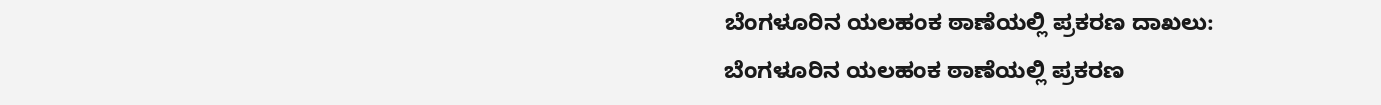ಬೆಂಗಳೂರಿನ ಯಲಹಂಕ ಠಾಣೆಯಲ್ಲಿ ಪ್ರಕರಣ ದಾಖಲು:
ಬೆಂಗಳೂರಿನ ಯಲಹಂಕ ಠಾಣೆಯಲ್ಲಿ ಪ್ರಕರಣ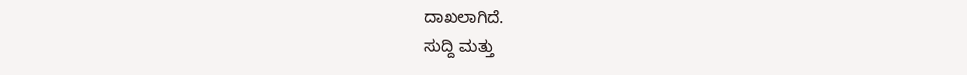ದಾಖಲಾಗಿದೆ.
ಸುದ್ದಿ ಮತ್ತು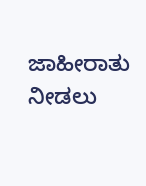ಜಾಹೀರಾತು ನೀಡಲು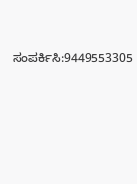ಸಂಪರ್ಕಿಸಿ:9449553305